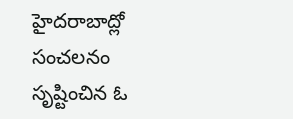హైదరాబాద్లో సంచలనం సృష్టించిన ఓ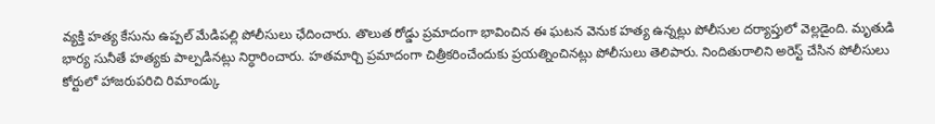వ్యక్తి హత్య కేసును ఉప్పల్ మేడిపల్లి పోలీసులు ఛేదించారు. తొలుత రోడ్డు ప్రమాదంగా భావించిన ఈ ఘటన వెనుక హత్య ఉన్నట్లు పోలీసుల దర్యాప్తులో వెల్లడైంది. మృతుడి భార్య సునీతే హత్యకు పాల్పడినట్లు నిర్ధారించారు. హతమార్చి ప్రమాదంగా చిత్రీకరించేందుకు ప్రయత్నించినట్లు పోలీసులు తెలిపారు. నిందితురాలిని అరెస్ట్ చేసిన పోలీసులు కోర్టులో హాజరుపరిచి రిమాండ్కు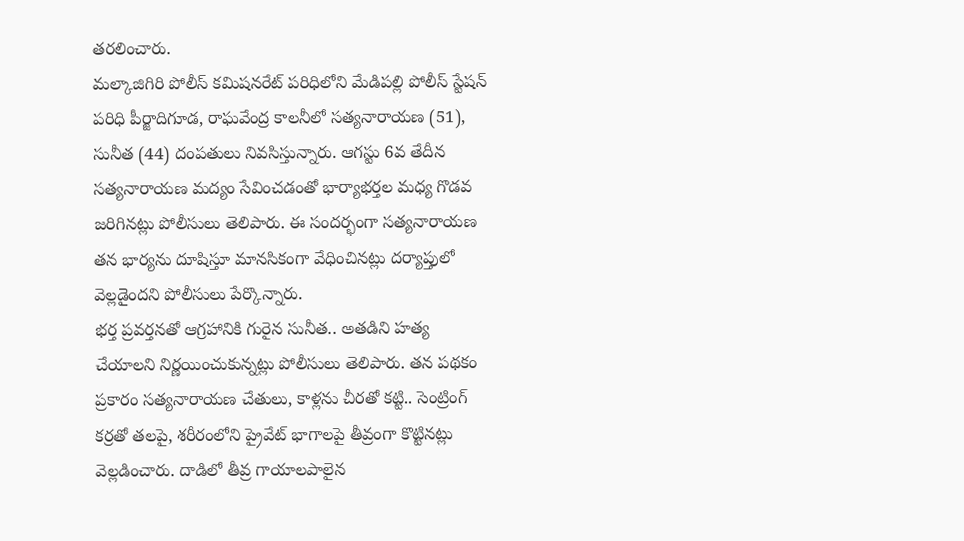తరలించారు.
మల్కాజిగిరి పోలీస్ కమిషనరేట్ పరిధిలోని మేడిపల్లి పోలీస్ స్టేషన్ పరిధి పీర్జాదిగూడ, రాఘవేంద్ర కాలనీలో సత్యనారాయణ (51), సునీత (44) దంపతులు నివసిస్తున్నారు. ఆగస్టు 6వ తేదీన సత్యనారాయణ మద్యం సేవించడంతో భార్యాభర్తల మధ్య గొడవ జరిగినట్లు పోలీసులు తెలిపారు. ఈ సందర్భంగా సత్యనారాయణ తన భార్యను దూషిస్తూ మానసికంగా వేధించినట్లు దర్యాప్తులో వెల్లడైందని పోలీసులు పేర్కొన్నారు.
భర్త ప్రవర్తనతో ఆగ్రహానికి గురైన సునీత.. అతడిని హత్య చేయాలని నిర్ణయించుకున్నట్లు పోలీసులు తెలిపారు. తన పథకం ప్రకారం సత్యనారాయణ చేతులు, కాళ్లను చీరతో కట్టి.. సెంట్రింగ్ కర్రతో తలపై, శరీరంలోని ప్రైవేట్ భాగాలపై తీవ్రంగా కొట్టినట్లు వెల్లడించారు. దాడిలో తీవ్ర గాయాలపాలైన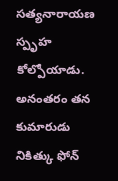సత్యనారాయణ స్పృహ కోల్పోయాడు.
అనంతరం తన కుమారుడు నికిత్కు ఫోన్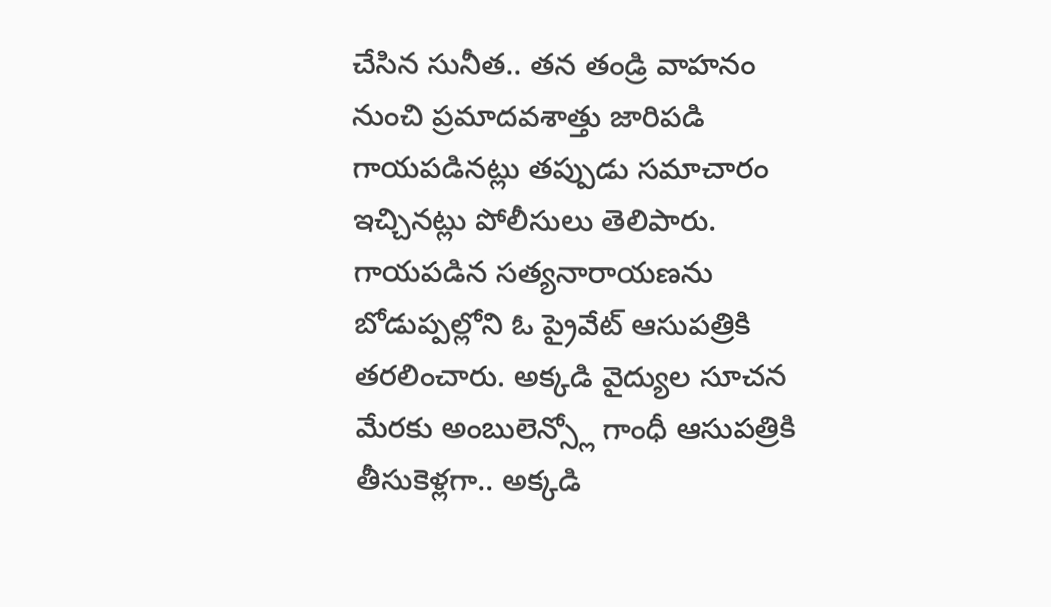చేసిన సునీత.. తన తండ్రి వాహనం నుంచి ప్రమాదవశాత్తు జారిపడి గాయపడినట్లు తప్పుడు సమాచారం ఇచ్చినట్లు పోలీసులు తెలిపారు. గాయపడిన సత్యనారాయణను బోడుప్పల్లోని ఓ ప్రైవేట్ ఆసుపత్రికి తరలించారు. అక్కడి వైద్యుల సూచన మేరకు అంబులెన్స్లో గాంధీ ఆసుపత్రికి తీసుకెళ్లగా.. అక్కడి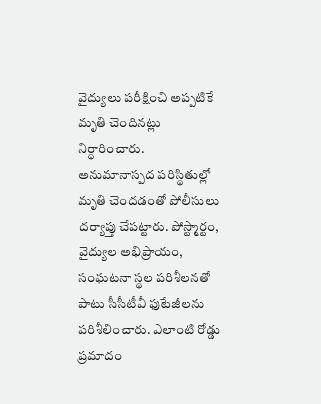వైద్యులు పరీక్షించి అప్పటికే మృతి చెందినట్లు నిర్ధారించారు.
అనుమానాస్పద పరిస్థితుల్లో మృతి చెందడంతో పోలీసులు దర్యాప్తు చేపట్టారు. పోస్ట్మార్టం, వైద్యుల అభిప్రాయం, సంఘటనా స్థల పరిశీలనతో పాటు సీసీటీవీ ఫుటేజీలను పరిశీలించారు. ఎలాంటి రోడ్డు ప్రమాదం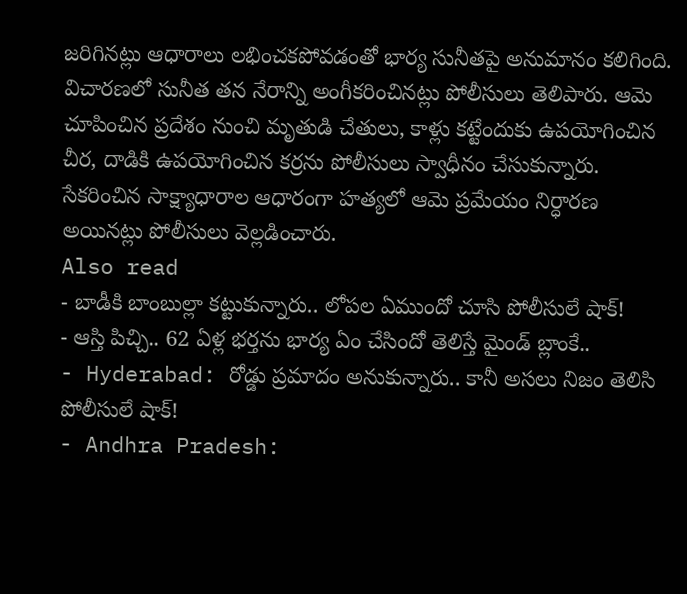జరిగినట్లు ఆధారాలు లభించకపోవడంతో భార్య సునీతపై అనుమానం కలిగింది. విచారణలో సునీత తన నేరాన్ని అంగీకరించినట్లు పోలీసులు తెలిపారు. ఆమె చూపించిన ప్రదేశం నుంచి మృతుడి చేతులు, కాళ్లు కట్టేందుకు ఉపయోగించిన చీర, దాడికి ఉపయోగించిన కర్రను పోలీసులు స్వాధీనం చేసుకున్నారు. సేకరించిన సాక్ష్యాధారాల ఆధారంగా హత్యలో ఆమె ప్రమేయం నిర్ధారణ అయినట్లు పోలీసులు వెల్లడించారు.
Also read
- బాడీకి బాంబుల్లా కట్టుకున్నారు.. లోపల ఏముందో చూసి పోలీసులే షాక్!
- ఆస్తి పిచ్చి.. 62 ఏళ్ల భర్తను భార్య ఏం చేసిందో తెలిస్తే మైండ్ బ్లాంకే..
- Hyderabad: రోడ్డు ప్రమాదం అనుకున్నారు.. కానీ అసలు నిజం తెలిసి పోలీసులే షాక్!
- Andhra Pradesh: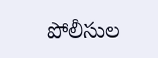పోలీసుల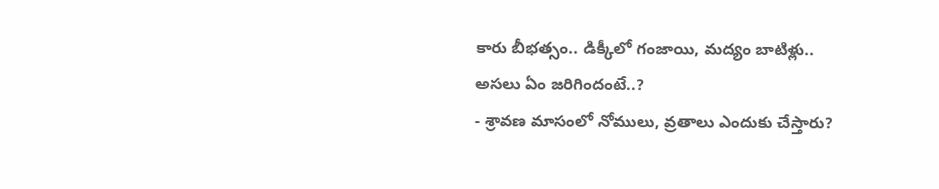కారు బీభత్సం.. డిక్కీలో గంజాయి, మద్యం బాటిళ్లు.. అసలు ఏం జరిగిందంటే..?
- శ్రావణ మాసంలో నోములు, వ్రతాలు ఎందుకు చేస్తారు?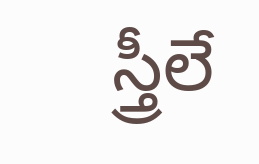స్త్రీలే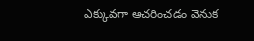ఎక్కువగా ఆచరించడం వెనుక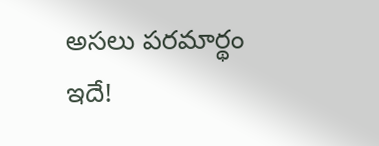అసలు పరమార్థం ఇదే!